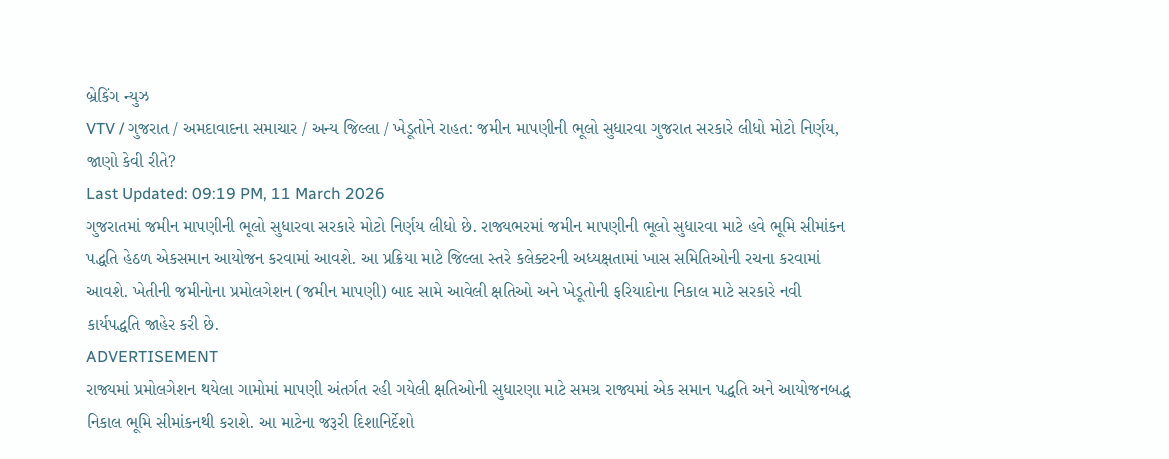બ્રેકિંગ ન્યુઝ
VTV / ગુજરાત / અમદાવાદના સમાચાર / અન્ય જિલ્લા / ખેડૂતોને રાહત: જમીન માપણીની ભૂલો સુધારવા ગુજરાત સરકારે લીધો મોટો નિર્ણય, જાણો કેવી રીતે?
Last Updated: 09:19 PM, 11 March 2026
ગુજરાતમાં જમીન માપણીની ભૂલો સુધારવા સરકારે મોટો નિર્ણય લીધો છે. રાજ્યભરમાં જમીન માપણીની ભૂલો સુધારવા માટે હવે ભૂમિ સીમાંકન પદ્ધતિ હેઠળ એકસમાન આયોજન કરવામાં આવશે. આ પ્રક્રિયા માટે જિલ્લા સ્તરે કલેક્ટરની અધ્યક્ષતામાં ખાસ સમિતિઓની રચના કરવામાં આવશે. ખેતીની જમીનોના પ્રમોલગેશન (જમીન માપણી) બાદ સામે આવેલી ક્ષતિઓ અને ખેડૂતોની ફરિયાદોના નિકાલ માટે સરકારે નવી કાર્યપદ્ધતિ જાહેર કરી છે.
ADVERTISEMENT
રાજ્યમાં પ્રમોલગેશન થયેલા ગામોમાં માપણી અંતર્ગત રહી ગયેલી ક્ષતિઓની સુધારણા માટે સમગ્ર રાજ્યમાં એક સમાન પદ્ધતિ અને આયોજનબદ્ધ નિકાલ ભૂમિ સીમાંકનથી કરાશે. આ માટેના જરૂરી દિશાનિર્દેશો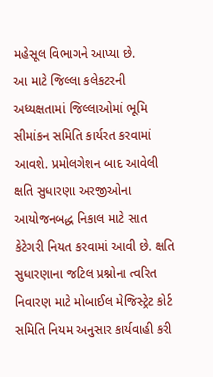મહેસૂલ વિભાગને આપ્યા છે.
આ માટે જિલ્લા કલેકટરની અધ્યક્ષતામાં જિલ્લાઓમાં ભૂમિ સીમાંકન સમિતિ કાર્યરત કરવામાં આવશે. પ્રમોલગેશન બાદ આવેલી ક્ષતિ સુધારણા અરજીઓના આયોજનબદ્ધ નિકાલ માટે સાત કેટેગરી નિયત કરવામાં આવી છે. ક્ષતિ સુધારણાના જટિલ પ્રશ્નોના ત્વરિત નિવારણ માટે મોબાઈલ મેજિસ્ટ્રેટ કોર્ટ સમિતિ નિયમ અનુસાર કાર્યવાહી કરી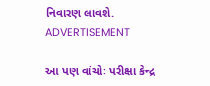નિવારણ લાવશે.
ADVERTISEMENT

આ પણ વાંચોઃ પરીક્ષા કેન્દ્ર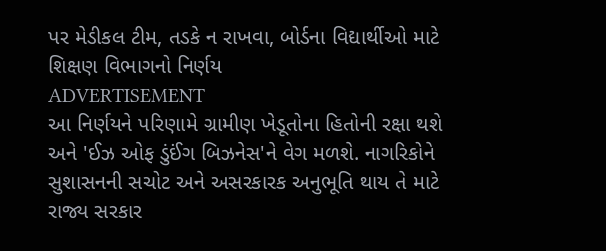પર મેડીકલ ટીમ, તડકે ન રાખવા, બોર્ડના વિદ્યાર્થીઓ માટે શિક્ષણ વિભાગનો નિર્ણય
ADVERTISEMENT
આ નિર્ણયને પરિણામે ગ્રામીણ ખેડૂતોના હિતોની રક્ષા થશે અને 'ઈઝ ઓફ ડુંઈંગ બિઝનેસ'ને વેગ મળશે. નાગરિકોને સુશાસનની સચોટ અને અસરકારક અનુભૂતિ થાય તે માટે રાજ્ય સરકાર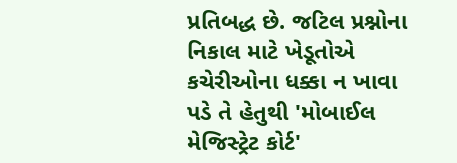પ્રતિબદ્ધ છે. જટિલ પ્રશ્નોના નિકાલ માટે ખેડૂતોએ કચેરીઓના ધક્કા ન ખાવા પડે તે હેતુથી 'મોબાઈલ મેજિસ્ટ્રેટ કોર્ટ'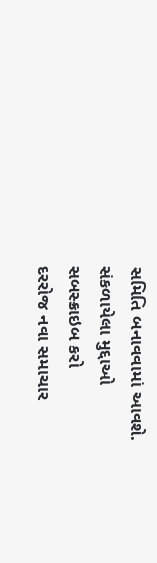સમિતિ બનાવવામાં આવશે.
સંકળાયેલા મુદ્દાઓ
સબસ્ક્રાઇબ કરો
દરરોજ નવા સમાચાર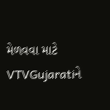મેળવવા માટે VTVGujaratiને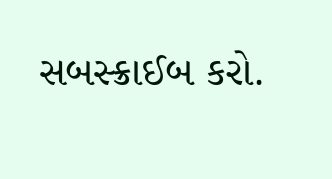સબસ્ક્રાઈબ કરો.